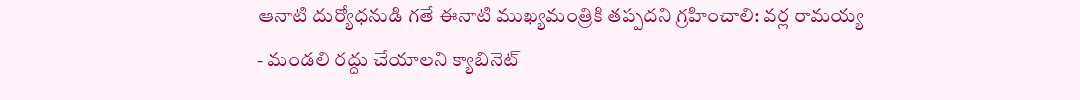ఆనాటి దుర్యోధనుడి గతే ఈనాటి ముఖ్యమంత్రికి తప్పదని గ్రహించాలి: వర్ల రామయ్య
- మండలి రద్దు చేయాలని క్యాబినెట్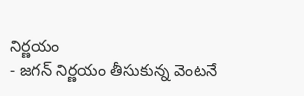నిర్ణయం
- జగన్ నిర్ణయం తీసుకున్న వెంటనే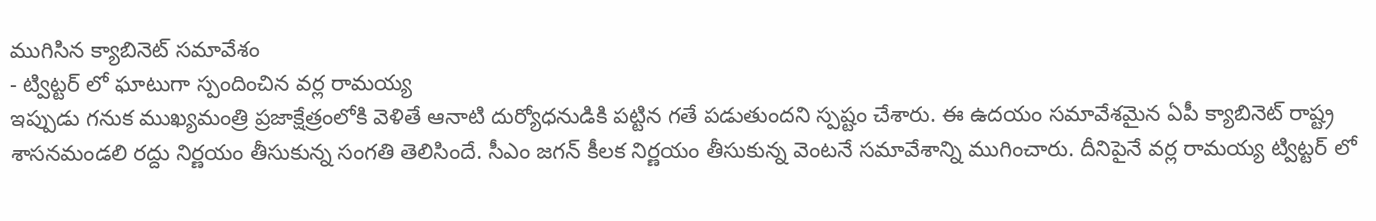ముగిసిన క్యాబినెట్ సమావేశం
- ట్విట్టర్ లో ఘాటుగా స్పందించిన వర్ల రామయ్య
ఇప్పుడు గనుక ముఖ్యమంత్రి ప్రజాక్షేత్రంలోకి వెళితే ఆనాటి దుర్యోధనుడికి పట్టిన గతే పడుతుందని స్పష్టం చేశారు. ఈ ఉదయం సమావేశమైన ఏపీ క్యాబినెట్ రాష్ట్ర శాసనమండలి రద్దు నిర్ణయం తీసుకున్న సంగతి తెలిసిందే. సీఎం జగన్ కీలక నిర్ణయం తీసుకున్న వెంటనే సమావేశాన్ని ముగించారు. దీనిపైనే వర్ల రామయ్య ట్విట్టర్ లో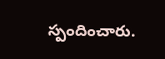స్పందించారు.